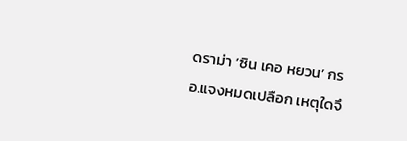ดราม่า ‘ซิน เคอ หยวน’ กรอ.แจงหมดเปลือก เหตุใดจึ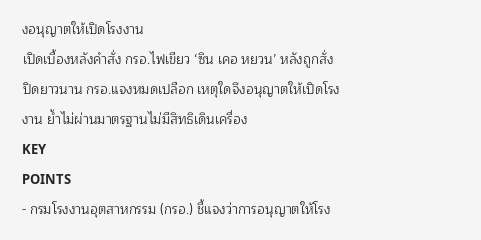งอนุญาตให้เปิดโรงงาน
เปิดเบื้องหลังคำสั่ง กรอ.ไฟเขียว ‘ซิน เคอ หยวน’ หลังถูกสั่งปิดยาวนาน กรอ.แจงหมดเปลือก เหตุใดจึงอนุญาตให้เปิดโรงงาน ย้ำไม่ผ่านมาตรฐานไม่มีสิทธิเดินเครื่อง
KEY
POINTS
- กรมโรงงานอุตสาหกรรม (กรอ.) ชี้แจงว่าการอนุญาตให้โรง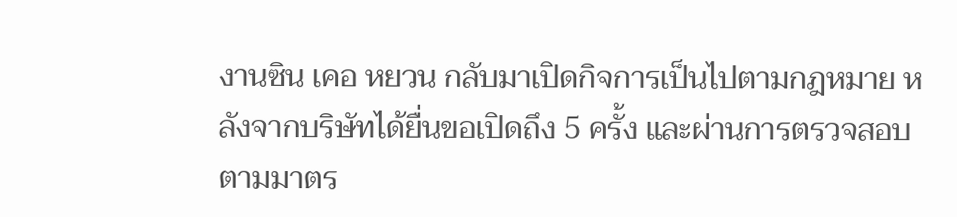งานซิน เคอ หยวน กลับมาเปิดกิจการเป็นไปตามกฎหมาย หลังจากบริษัทได้ยื่นขอเปิดถึง 5 ครั้ง และผ่านการตรวจสอบตามมาตร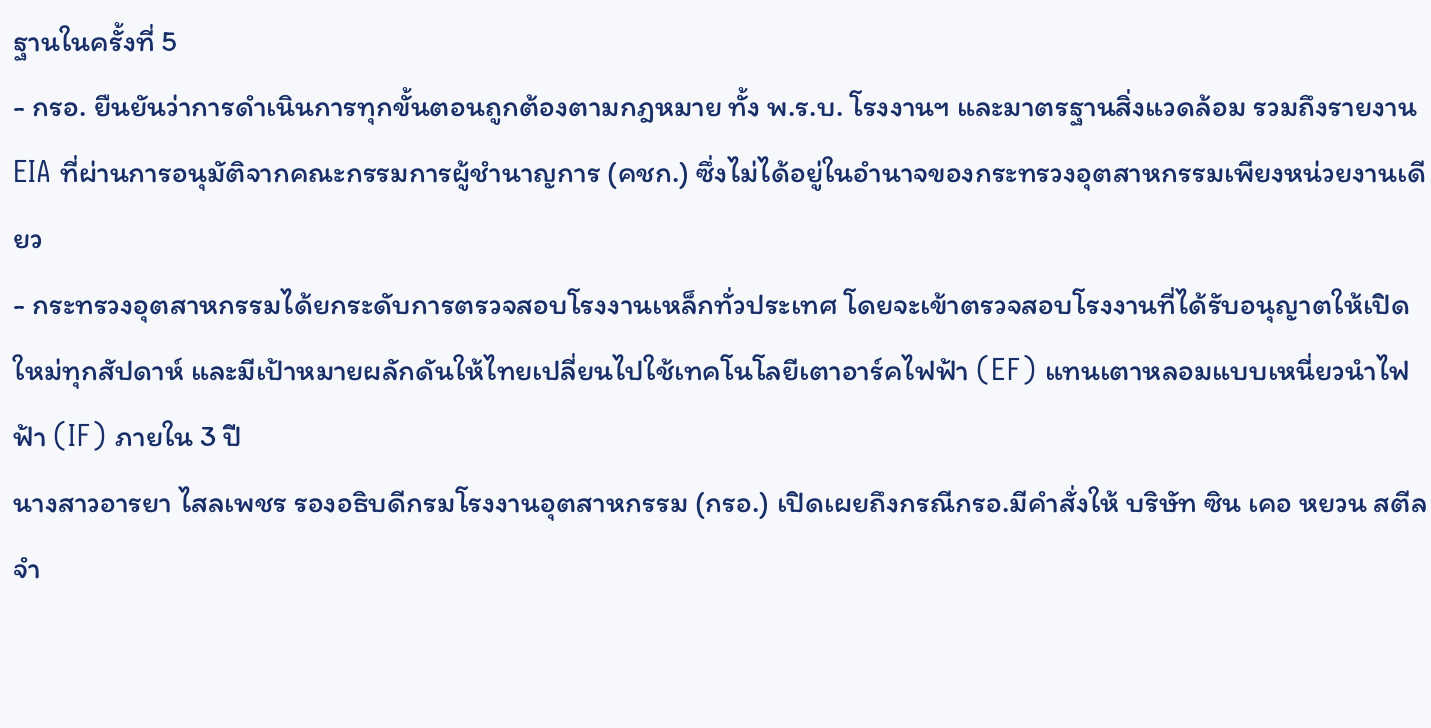ฐานในครั้งที่ 5
- กรอ. ยืนยันว่าการดำเนินการทุกขั้นตอนถูกต้องตามกฎหมาย ทั้ง พ.ร.บ. โรงงานฯ และมาตรฐานสิ่งแวดล้อม รวมถึงรายงาน EIA ที่ผ่านการอนุมัติจากคณะกรรมการผู้ชำนาญการ (คชก.) ซึ่งไม่ได้อยู่ในอำนาจของกระทรวงอุตสาหกรรมเพียงหน่วยงานเดียว
- กระทรวงอุตสาหกรรมได้ยกระดับการตรวจสอบโรงงานเหล็กทั่วประเทศ โดยจะเข้าตรวจสอบโรงงานที่ได้รับอนุญาตให้เปิดใหม่ทุกสัปดาห์ และมีเป้าหมายผลักดันให้ไทยเปลี่ยนไปใช้เทคโนโลยีเตาอาร์คไฟฟ้า (EF) แทนเตาหลอมแบบเหนี่ยวนำไฟฟ้า (IF) ภายใน 3 ปี
นางสาวอารยา ไสลเพชร รองอธิบดีกรมโรงงานอุตสาหกรรม (กรอ.) เปิดเผยถึงกรณีกรอ.มีคำสั่งให้ บริษัท ซิน เคอ หยวน สตีล จำ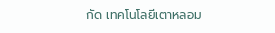กัด เทคโนโลยีเตาหลอม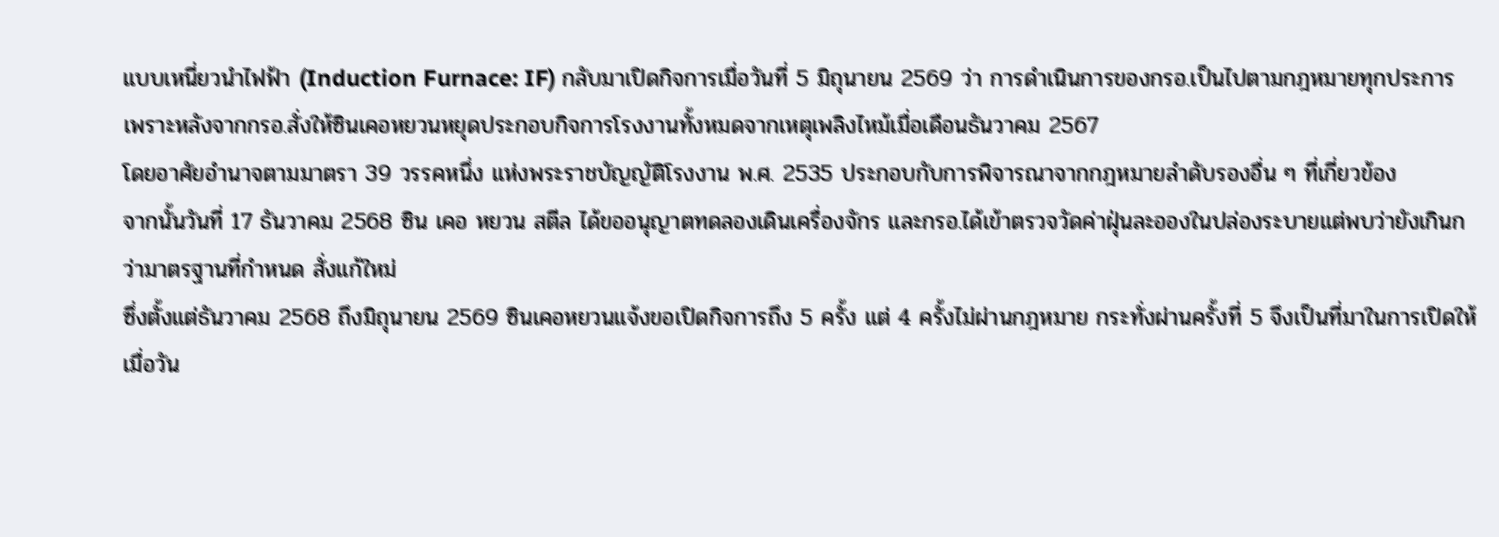แบบเหนี่ยวนำไฟฟ้า (Induction Furnace: IF) กลับมาเปิดกิจการเมื่อวันที่ 5 มิถุนายน 2569 ว่า การดำเนินการของกรอ.เป็นไปตามกฎหมายทุกประการ เพราะหลังจากกรอ.สั่งให้ซินเคอหยวนหยุดประกอบกิจการโรงงานทั้งหมดจากเหตุเพลิงไหม้เมื่อเดือนธันวาคม 2567
โดยอาศัยอำนาจตามมาตรา 39 วรรคหนึ่ง แห่งพระราชบัญญัติโรงงาน พ.ศ. 2535 ประกอบกับการพิจารณาจากกฎหมายลำดับรองอื่น ๆ ที่เกี่ยวข้อง
จากนั้นวันที่ 17 ธันวาคม 2568 ซิน เคอ หยวน สตีล ได้ขออนุญาตทดลองเดินเครื่องจักร และกรอ.ได้เข้าตรวจวัดค่าฝุ่นละอองในปล่องระบายแต่พบว่ายังเกินกว่ามาตรฐานที่กำหนด สั่งแก้ใหม่
ซึ่งตั้งแต่ธันวาคม 2568 ถึงมิถุนายน 2569 ซินเคอหยวนแจ้งขอเปิดกิจการถึง 5 ครั้ง แต่ 4 ครั้งไม่ผ่านกฎหมาย กระทั่งผ่านครั้งที่ 5 จึงเป็นที่มาในการเปิดให้เมื่อวัน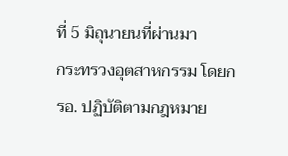ที่ 5 มิถุนายนที่ผ่านมา
กระทรวงอุตสาหกรรม โดยกรอ. ปฏิบัติตามกฎหมาย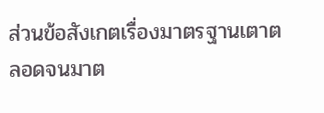ส่วนข้อสังเกตเรื่องมาตรฐานเตาตลอดจนมาต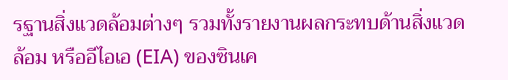รฐานสิ่งแวดล้อมต่างๆ รวมทั้งรายงานผลกระทบด้านสิ่งแวดล้อม หรืออีไอเอ (EIA) ของซินเค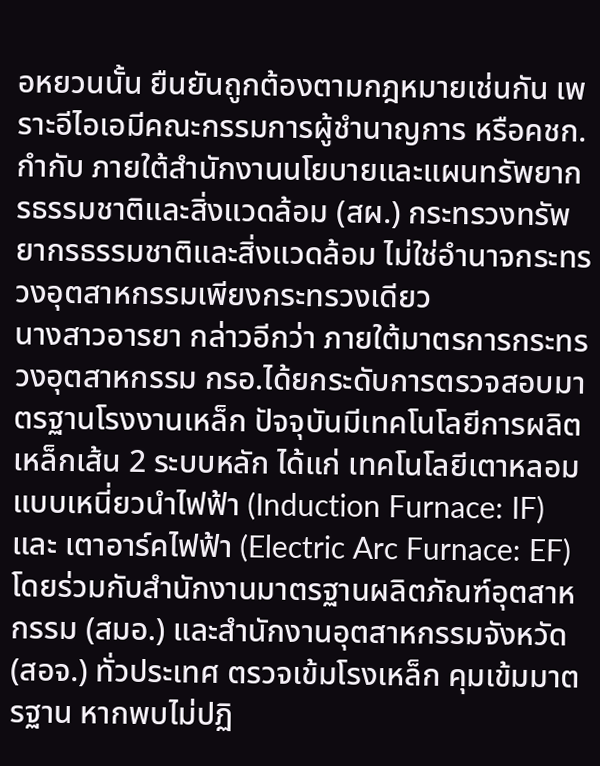อหยวนนั้น ยืนยันถูกต้องตามกฎหมายเช่นกัน เพราะอีไอเอมีคณะกรรมการผู้ชำนาญการ หรือคชก.กำกับ ภายใต้สำนักงานนโยบายและแผนทรัพยากรธรรมชาติและสิ่งแวดล้อม (สผ.) กระทรวงทรัพยากรธรรมชาติและสิ่งแวดล้อม ไม่ใช่อำนาจกระทรวงอุตสาหกรรมเพียงกระทรวงเดียว
นางสาวอารยา กล่าวอีกว่า ภายใต้มาตรการกระทรวงอุตสาหกรรม กรอ.ได้ยกระดับการตรวจสอบมาตรฐานโรงงานเหล็ก ปัจจุบันมีเทคโนโลยีการผลิตเหล็กเส้น 2 ระบบหลัก ได้แก่ เทคโนโลยีเตาหลอมแบบเหนี่ยวนำไฟฟ้า (Induction Furnace: IF) และ เตาอาร์คไฟฟ้า (Electric Arc Furnace: EF)
โดยร่วมกับสำนักงานมาตรฐานผลิตภัณฑ์อุตสาหกรรม (สมอ.) และสำนักงานอุตสาหกรรมจังหวัด (สอจ.) ทั่วประเทศ ตรวจเข้มโรงเหล็ก คุมเข้มมาตรฐาน หากพบไม่ปฏิ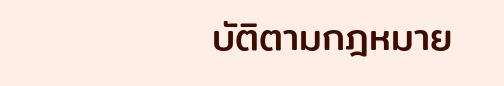บัติตามกฎหมาย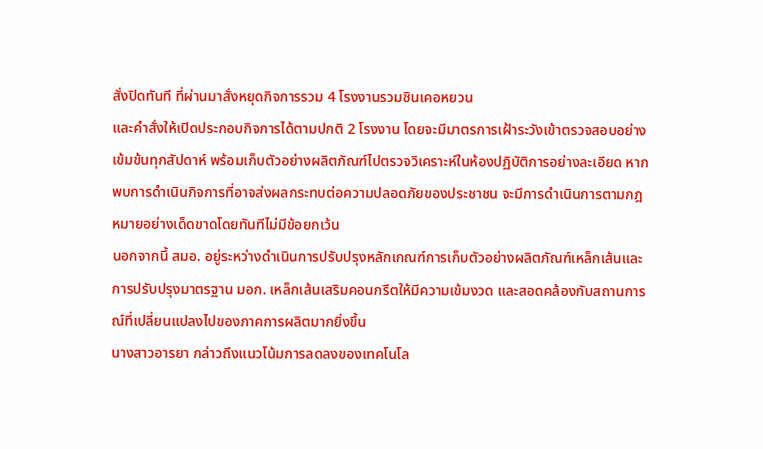สั่งปิดทันที ที่ผ่านมาสั่งหยุดกิจการรวม 4 โรงงานรวมซินเคอหยวน
และคำสั่งให้เปิดประกอบกิจการได้ตามปกติ 2 โรงงาน โดยจะมีมาตรการเฝ้าระวังเข้าตรวจสอบอย่างเข้มข้นทุกสัปดาห์ พร้อมเก็บตัวอย่างผลิตภัณฑ์ไปตรวจวิเคราะห์ในห้องปฏิบัติการอย่างละเอียด หากพบการดำเนินกิจการที่อาจส่งผลกระทบต่อความปลอดภัยของประชาชน จะมีการดำเนินการตามกฎหมายอย่างเด็ดขาดโดยทันทีไม่มีข้อยกเว้น
นอกจากนี้ สมอ. อยู่ระหว่างดำเนินการปรับปรุงหลักเกณฑ์การเก็บตัวอย่างผลิตภัณฑ์เหล็กเส้นและการปรับปรุงมาตรฐาน มอก. เหล็กเส้นเสริมคอนกรีตให้มีความเข้มงวด และสอดคล้องกับสถานการณ์ที่เปลี่ยนแปลงไปของภาคการผลิตมากยิ่งขึ้น
นางสาวอารยา กล่าวถึงแนวโน้มการลดลงของเทคโนโล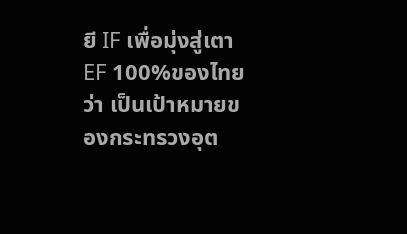ยี IF เพื่อมุ่งสู่เตา EF 100%ของไทยว่า เป็นเป้าหมายของกระทรวงอุต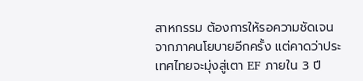สาหกรรม ต้องการให้รอความชัดเจนจากภาคนโยบายอีกครั้ง แต่คาดว่าประเทศไทยจะมุ่งสู่เตา EF ภายใน 3 ปี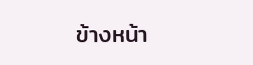ข้างหน้า